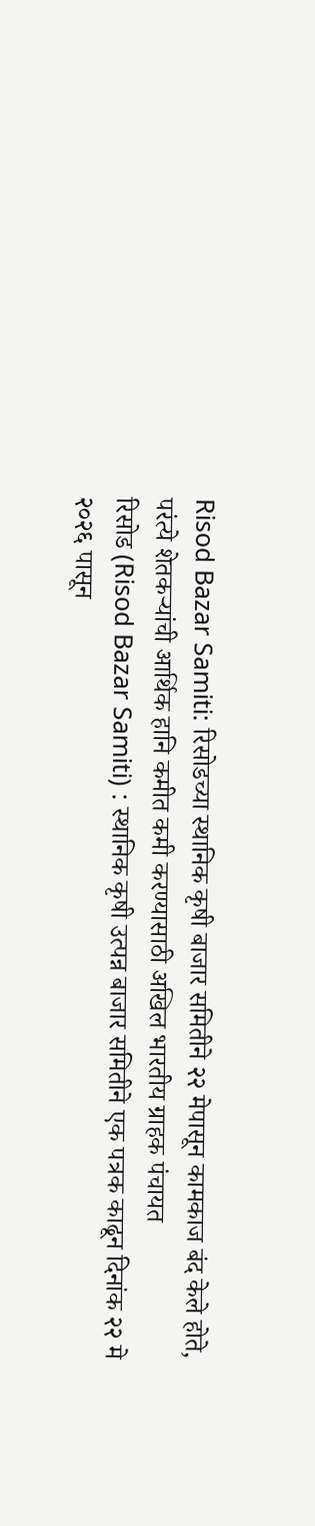Risod Bazar Samiti: रिसोडच्या स्थानिक कृषी बाजार समितीने २२ मेपासून कामकाज बंद केले होते, परंत्ये शेतकऱ्यांची आर्थिक हानि कमीत कमी करण्यासाठी अखिल भारतीय ग्राहक पंचायत
रिसोड (Risod Bazar Samiti) : स्थानिक कृषी उत्पन्न बाजार समितीने एक पत्रक काढून दिनांक २२ मे २०२६ पासून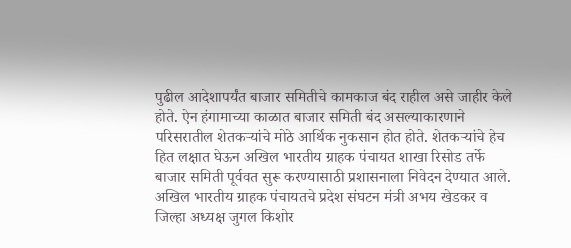पुढील आदेशापर्यंत बाजार समितीचे कामकाज बंद राहील असे जाहीर केले होते. ऐन हंगामाच्या काळात बाजार समिती बंद असल्याकारणाने परिसरातील शेतकऱ्यांचे मोठे आर्थिक नुकसान होत होते. शेतकऱ्यांचे हेच हित लक्षात घेऊन अखिल भारतीय ग्राहक पंचायत शाखा रिसोड तर्फे बाजार समिती पूर्ववत सुरू करण्यासाठी प्रशासनाला निवेदन देण्यात आले.
अखिल भारतीय ग्राहक पंचायतचे प्रदेश संघटन मंत्री अभय खेडकर व जिल्हा अध्यक्ष जुगल किशोर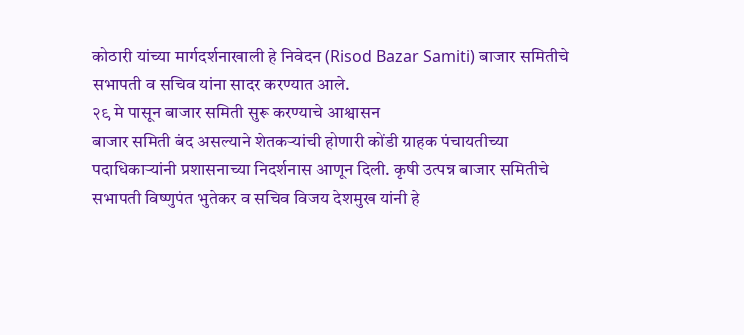कोठारी यांच्या मार्गदर्शनाखाली हे निवेदन (Risod Bazar Samiti) बाजार समितीचे सभापती व सचिव यांना सादर करण्यात आले.
२९ मे पासून बाजार समिती सुरू करण्याचे आश्वासन
बाजार समिती बंद असल्याने शेतकऱ्यांची होणारी कोंडी ग्राहक पंचायतीच्या पदाधिकाऱ्यांनी प्रशासनाच्या निदर्शनास आणून दिली. कृषी उत्पन्न बाजार समितीचे सभापती विष्णुपंत भुतेकर व सचिव विजय देशमुख यांनी हे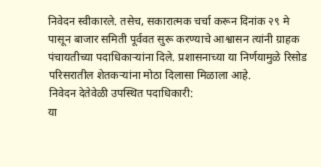निवेदन स्वीकारले. तसेच, सकारात्मक चर्चा करून दिनांक २९ मे पासून बाजार समिती पूर्ववत सुरू करण्याचे आश्वासन त्यांनी ग्राहक पंचायतीच्या पदाधिकाऱ्यांना दिले. प्रशासनाच्या या निर्णयामुळे रिसोड परिसरातील शेतकऱ्यांना मोठा दिलासा मिळाला आहे.
निवेदन देतेवेळी उपस्थित पदाधिकारी:
या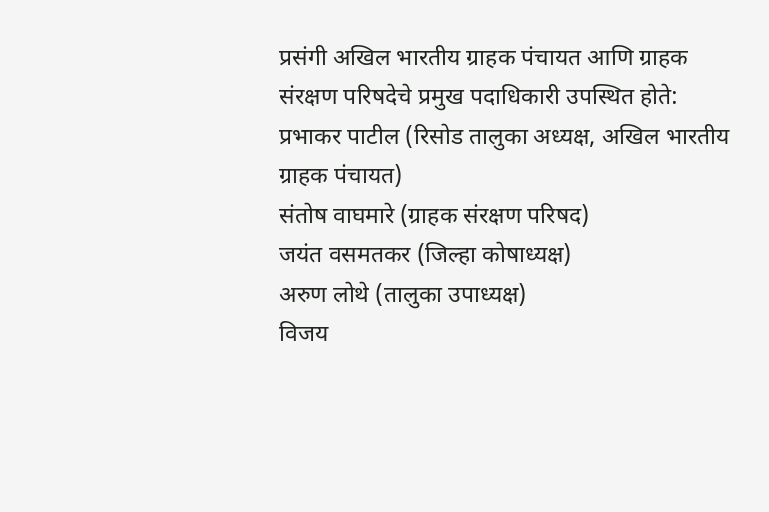प्रसंगी अखिल भारतीय ग्राहक पंचायत आणि ग्राहक संरक्षण परिषदेचे प्रमुख पदाधिकारी उपस्थित होते:
प्रभाकर पाटील (रिसोड तालुका अध्यक्ष, अखिल भारतीय ग्राहक पंचायत)
संतोष वाघमारे (ग्राहक संरक्षण परिषद)
जयंत वसमतकर (जिल्हा कोषाध्यक्ष)
अरुण लोथे (तालुका उपाध्यक्ष)
विजय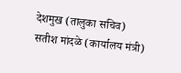देशमुख (तालुका सचिव)
सतीश मांदळे (कार्यालय मंत्री)